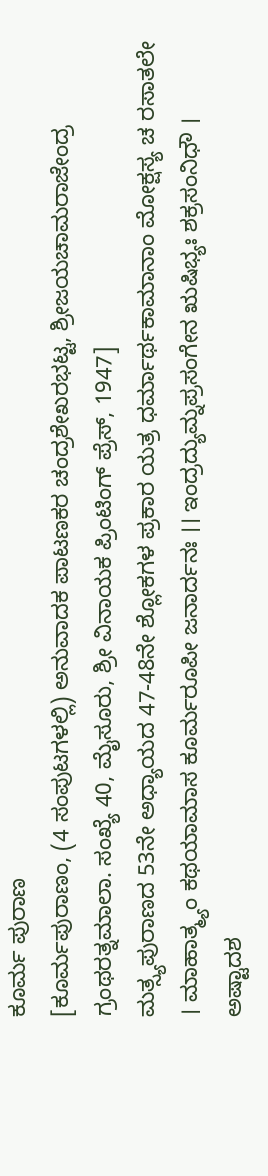ಕೂರ್ಮ ಪುರಾಣ
[ಕೂರ್ಮಪುರಾಣಂ, (4 ಸಂಪುಟಗಳಲ್ಲಿ) ಅನುವಾದಕ ಪಾಟಣಕರ ಚಂದ್ರಶೇಖರಭಟ್ಟ, ಶ್ರೀಜಯಚಾಮರಾಜೇಂದ್ರ ಗ್ರಂಥರತ್ನಮಾಲಾ. ಸಂಖ್ಯೆ 40, ಮೈಸೂರು, ಶ್ರೀ ವಿನಾಯಕ ಪ್ರಿಂಟಿಂಗ್ ಪ್ರೆಸ್, 1947]
ಮತ್ಸ್ಯಪುರಾಣದ 53ನೇ ಅಧ್ಯಾಯದ 47-48ನೇ ಶ್ಲೋಕಗಳ ಪ್ರಕಾರ ಯತ್ರ ಧರ್ಮಾರ್ಥಕಾಮಾನಾಂ ಮೋಕ್ಷಸ್ಯ ಚ ರಸಾತಲೇ । ಮಾಹಾತ್ಮ್ಯಂ ಕಥಯಾಮಾಸ ಕೂರ್ಮರೂಪೀ ಜನಾರ್ದನಃ ।। ಇಂದ್ರದ್ಯುಮ್ನಪ್ರಸಂಗೇನ ಋಷಿಭ್ಯಃ ಶಕ್ರಸಂನಿಧೌ । ಅಷ್ಟಾದಶ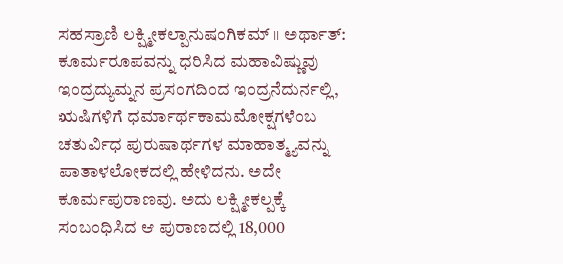ಸಹಸ್ರಾಣಿ ಲಕ್ಷ್ಮೀಕಲ್ಪಾನುಷಂಗಿಕಮ್ ।। ಅರ್ಥಾತ್: ಕೂರ್ಮರೂಪವನ್ನು ಧರಿಸಿದ ಮಹಾವಿಷ್ಣುವು ಇಂದ್ರದ್ಯುಮ್ನನ ಪ್ರಸಂಗದಿಂದ ಇಂದ್ರನೆದುರ್ನಲ್ಲಿ, ಋಷಿಗಳಿಗೆ ಧರ್ಮಾರ್ಥಕಾಮಮೋಕ್ಷಗಳೆಂಬ ಚತುರ್ವಿಧ ಪುರುಷಾರ್ಥಗಳ ಮಾಹಾತ್ಮ್ಯವನ್ನು ಪಾತಾಳಲೋಕದಲ್ಲಿ ಹೇಳಿದನು. ಅದೇ ಕೂರ್ಮಪುರಾಣವು. ಅದು ಲಕ್ಷ್ಮೀಕಲ್ಪಕ್ಕೆ ಸಂಬಂಧಿಸಿದ ಆ ಪುರಾಣದಲ್ಲಿ 18,000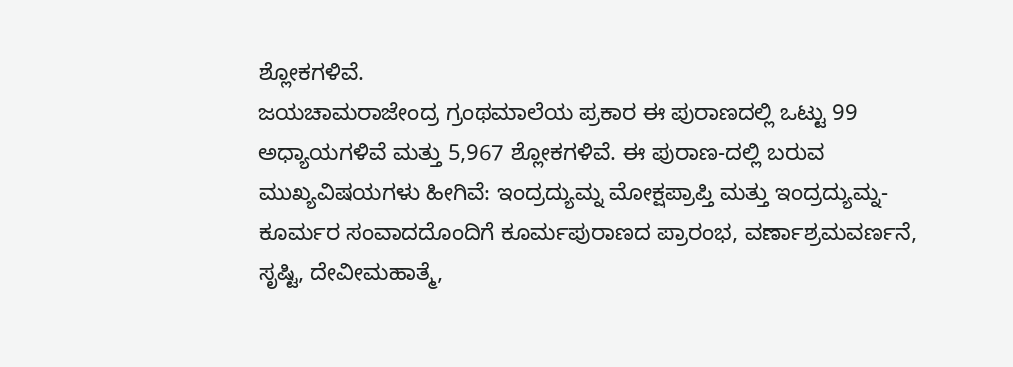ಶ್ಲೋಕಗಳಿವೆ.
ಜಯಚಾಮರಾಜೇಂದ್ರ ಗ್ರಂಥಮಾಲೆಯ ಪ್ರಕಾರ ಈ ಪುರಾಣದಲ್ಲಿ ಒಟ್ಟು 99 ಅಧ್ಯಾಯಗಳಿವೆ ಮತ್ತು 5,967 ಶ್ಲೋಕಗಳಿವೆ. ಈ ಪುರಾಣ-ದಲ್ಲಿ ಬರುವ ಮುಖ್ಯವಿಷಯಗಳು ಹೀಗಿವೆ: ಇಂದ್ರದ್ಯುಮ್ನ ಮೋಕ್ಷಪ್ರಾಪ್ತಿ ಮತ್ತು ಇಂದ್ರದ್ಯುಮ್ನ-ಕೂರ್ಮರ ಸಂವಾದದೊಂದಿಗೆ ಕೂರ್ಮಪುರಾಣದ ಪ್ರಾರಂಭ, ವರ್ಣಾಶ್ರಮವರ್ಣನೆ, ಸೃಷ್ಟಿ, ದೇವೀಮಹಾತ್ಮೆ,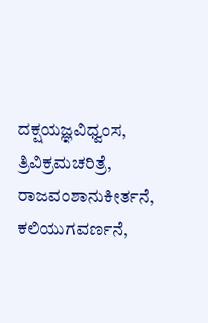ದಕ್ಷಯಜ್ಞವಿಧ್ವಂಸ, ತ್ರಿವಿಕ್ರಮಚರಿತ್ರೆ, ರಾಜವಂಶಾನುಕೀರ್ತನೆ, ಕಲಿಯುಗವರ್ಣನೆ,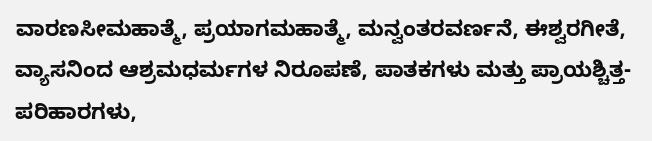ವಾರಣಸೀಮಹಾತ್ಮೆ, ಪ್ರಯಾಗಮಹಾತ್ಮೆ, ಮನ್ವಂತರವರ್ಣನೆ, ಈಶ್ವರಗೀತೆ, ವ್ಯಾಸನಿಂದ ಆಶ್ರಮಧರ್ಮಗಳ ನಿರೂಪಣೆ, ಪಾತಕಗಳು ಮತ್ತು ಪ್ರಾಯಶ್ಚಿತ್ತ-ಪರಿಹಾರಗಳು,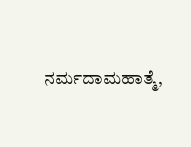ನರ್ಮದಾಮಹಾತ್ಮೆ,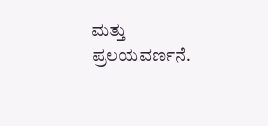ಮತ್ತು ಪ್ರಲಯವರ್ಣನೆ.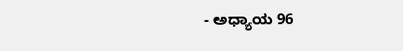- ಅಧ್ಯಾಯ 96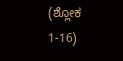(ಶ್ಲೋಕ 1-16)